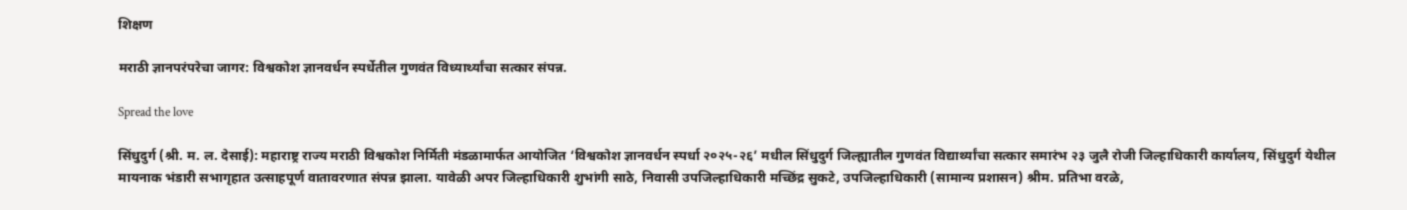शिक्षण

मराठी ज्ञानपरंपरेचा जागर: विश्वकोश ज्ञानवर्धन स्पर्धेतील गुणवंत विध्यार्थ्यांचा सत्कार संपन्न.

Spread the love

सिंधुदुर्ग (श्री. म. ल. देसाई): महाराष्ट्र राज्य मराठी विश्वकोश निर्मिती मंडळामार्फत आयोजित ‘विश्वकोश ज्ञानवर्धन स्पर्धा २०२५-२६’ मधील सिंधुदुर्ग जिल्ह्यातील गुणवंत विद्यार्थ्यांचा सत्कार समारंभ २३ जुलै रोजी जिल्हाधिकारी कार्यालय, सिंधुदुर्ग येथील मायनाक भंडारी सभागृहात उत्साहपूर्ण वातावरणात संपन्न झाला. यावेळी अपर जिल्हाधिकारी शुभांगी साठे, निवासी उपजिल्हाधिकारी मच्छिंद्र सुकटे, उपजिल्हाधिकारी (सामान्य प्रशासन) श्रीम. प्रतिभा वरळे,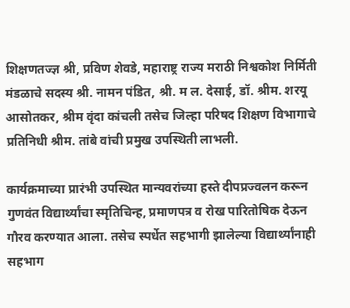शिक्षणतज्ज्ञ श्री, प्रविण शेवडे, महाराष्ट्र राज्य मराठी निश्वकोश निर्मिती मंडळाचे सदस्य श्री. नामन पंडित, श्री. म ल. देसाई, डॉ. श्रीम. शरयू आसोतकर, श्रीम वृंदा कांचली तसेच जिल्हा परिषद शिक्षण विभागाचे प्रतिनिधी श्रीम. तांबे वांची प्रमुख उपस्थिती लाभली.

कार्यक्रमाच्या प्रारंभी उपस्थित मान्यवरांच्या हस्ते दीपप्रज्वलन करून गुणवंत विद्यार्थ्यांचा स्मृतिचिन्ह, प्रमाणपत्र व रोख पारितोषिक देऊन गौरव करण्यात आला. तसेच स्पर्धेत सहभागी झालेल्या विद्यार्थ्यांनाही सहभाग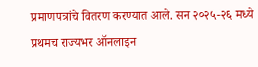प्रमाणपत्रांचे वितरण करण्यात आले. सन २०२५-२६ मध्ये प्रथमच राज्यभर ऑनलाइन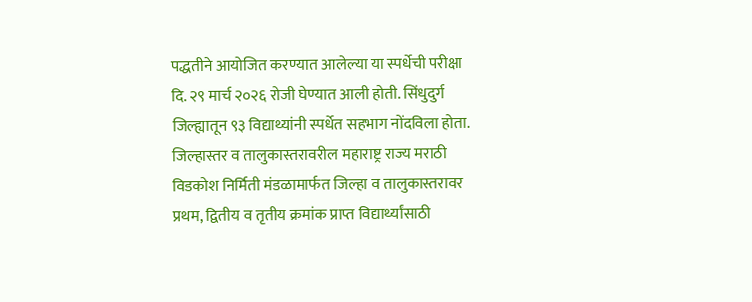पद्धतीने आयोजित करण्यात आलेल्या या स्पर्धेची परीक्षा दि. २९ मार्च २०२६ रोजी घेण्यात आली होती. सिंधुदुर्ग जिल्ह्यातून ९३ विद्याथ्यांनी स्पर्धेत सहभाग नोंदविला होता. जिल्हास्तर व तालुकास्तरावरील महाराष्ट्र राज्य मराठी विडकोश निर्मिती मंडळामार्फत जिल्हा व तालुकास्तरावर प्रथम, द्वितीय व तृतीय क्रमांक प्राप्त विद्यार्थ्यांसाठी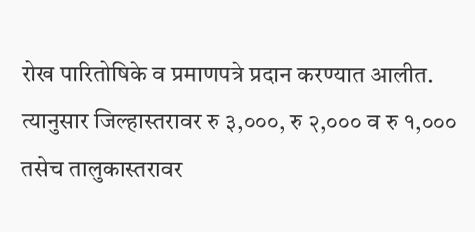रोख पारितोषिके व प्रमाणपत्रे प्रदान करण्यात आलीत. त्यानुसार जिल्हास्तरावर रु ३,०००, रु २,००० व रु १,००० तसेच तालुकास्तरावर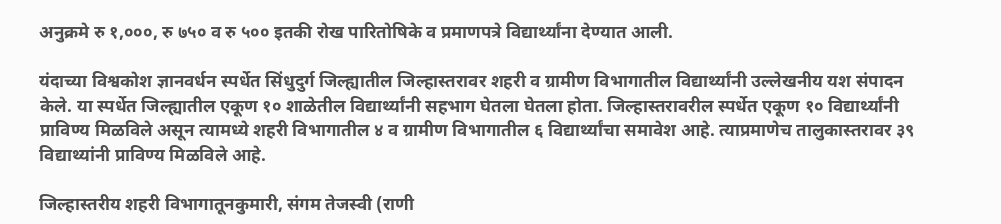अनुक्रमे रु १,०००, रु ७५० व रु ५०० इतकी रोख पारितोषिके व प्रमाणपत्रे विद्यार्थ्यांना देण्यात आली.

यंदाच्या विश्वकोश ज्ञानवर्धन स्पर्धेत सिंधुदुर्ग जिल्ह्यातील जिल्हास्तरावर शहरी व ग्रामीण विभागातील विद्यार्थ्यांनी उल्लेखनीय यश संपादन केले. या स्पर्धेत जिल्ह्यातील एकूण १० शाळेतील विद्यार्थ्यांनी सहभाग घेतला घेतला होता. जिल्हास्तरावरील स्पर्धेत एकूण १० विद्यार्थ्यांनी प्राविण्य मिळविले असून त्यामध्ये शहरी विभागातील ४ व ग्रामीण विभागातील ६ विद्यार्थ्यांचा समावेश आहे. त्याप्रमाणेच तालुकास्तरावर ३९ विद्याथ्यांनी प्राविण्य मिळविले आहे.

जिल्हास्तरीय शहरी विभागातूनकुमारी, संगम तेजस्वी (राणी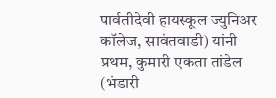पार्वतीदेवी हायस्कूल ज्युनिअर कॉलेज, सावंतवाडी) यांनी प्रथम, कुमारी एकता तांडेल (भंडारी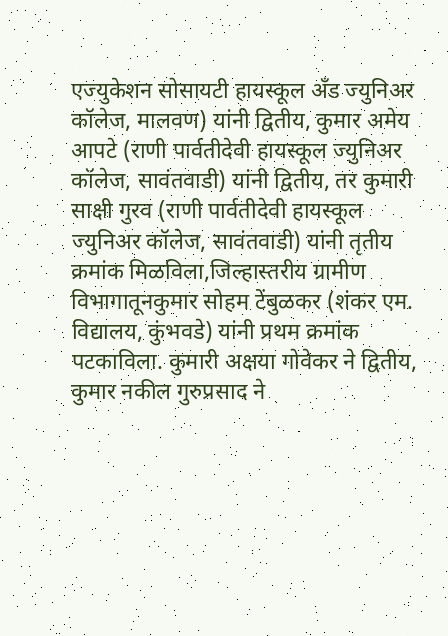एज्युकेशन सोसायटी हायस्कूल अँड ज्युनिअर कॉलेज, मालवण) यांनी द्वितीय, कुमार अमेय आपटे (राणी पार्वतीदेवी हायस्कूल ज्युनिअर कॉलेज, सावंतवाडी) यांनी द्वितीय, तर कुमारी साक्षी गुरव (राणी पार्वतीदेवी हायस्कूल ज्युनिअर कॉलेज, सावंतवाडी) यांनी तृतीय क्रमांक मिळविला,जिल्हास्तरीय ग्रामीण विभागातूनकुमार सोहम टेंबुळकर (शंकर एम. विद्यालय, कुंभवडे) यांनी प्रथम क्रमांक पटकाविला. कुमारी अक्षया गोवेकर ने द्वितीय, कुमार नकील गुरुप्रसाद ने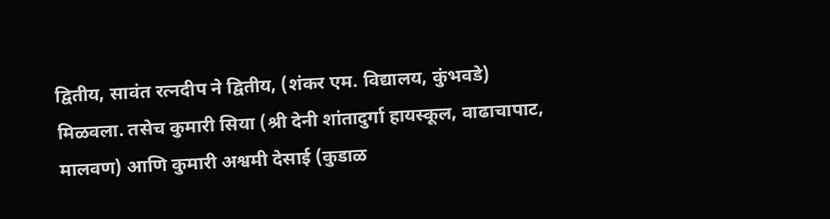द्वितीय, सावंत रत्नदीप ने द्वितीय, (शंकर एम. विद्यालय, कुंभवडे) मिळवला. तसेच कुमारी सिया (श्री देनी शांतादुर्गा हायस्कूल, वाढाचापाट, मालवण) आणि कुमारी अश्वमी देसाई (कुडाळ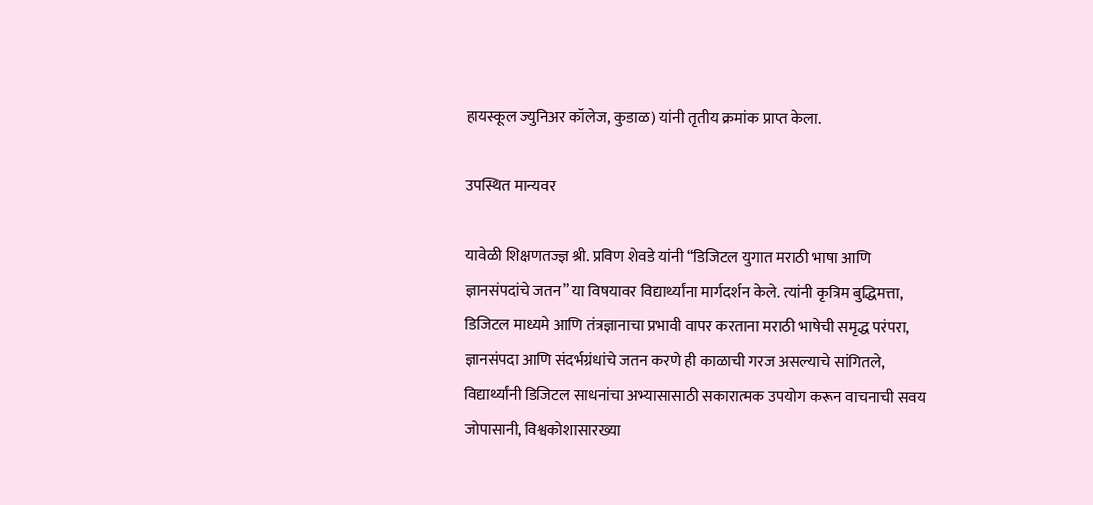हायस्कूल ज्युनिअर कॉलेज, कुडाळ) यांनी तृतीय क्रमांक प्राप्त केला.

उपस्थित मान्यवर

यावेळी शिक्षणतज्ज्ञ श्री. प्रविण शेवडे यांनी “डिजिटल युगात मराठी भाषा आणि ज्ञानसंपदांचे जतन” या विषयावर विद्यार्थ्यांना मार्गदर्शन केले. त्यांनी कृत्रिम बुद्धिमत्ता, डिजिटल माध्यमे आणि तंत्रज्ञानाचा प्रभावी वापर करताना मराठी भाषेची समृद्ध परंपरा, ज्ञानसंपदा आणि संदर्भग्रंधांचे जतन करणे ही काळाची गरज असल्याचे सांगितले, विद्यार्थ्यांनी डिजिटल साधनांचा अभ्यासासाठी सकारात्मक उपयोग करून वाचनाची सवय जोपासानी, विश्वकोशासारख्या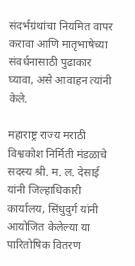संदर्भग्रंथांचा नियमित वापर करावा आणि मातृभाषेच्या संवर्धनासाठी पुढाकार घ्यावा, असे आवाहन त्यांनी केले.

महाराष्ट्र राज्य मराठी विश्वकोश निर्मिती मंडळाचे सदस्य श्री. म. ल. देसाई यांनी जिल्हाधिकारी कार्यालय, सिंधुदुर्ग यांनी आयोजित केलेल्या या पारितोषिक वितरण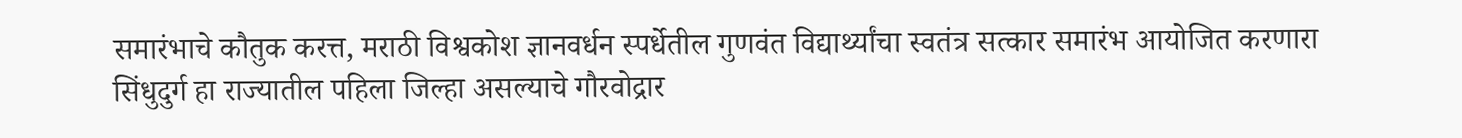समारंभाचे कौतुक करत्त, मराठी विश्वकोश ज्ञानवर्धन स्पर्धेतील गुणवंत विद्यार्थ्यांचा स्वतंत्र सत्कार समारंभ आयोजित करणारा सिंधुदुर्ग हा राज्यातील पहिला जिल्हा असल्याचे गौरवोद्रार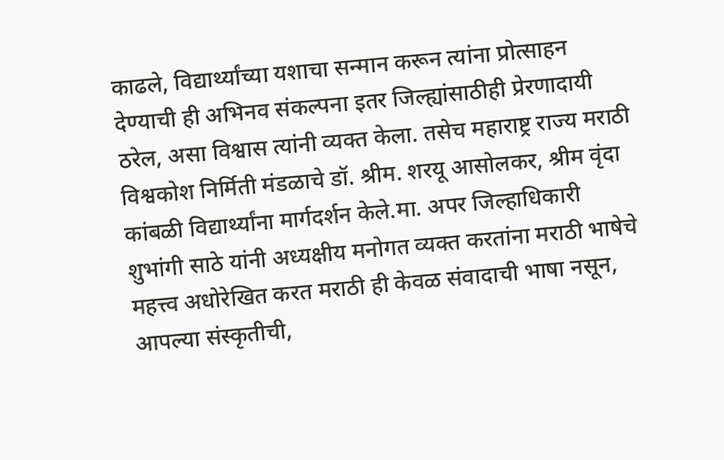काढले, विद्यार्थ्यांच्या यशाचा सन्मान करून त्यांना प्रोत्साहन देण्याची ही अभिनव संकल्पना इतर जिल्ह्यांसाठीही प्रेरणादायी ठरेल, असा विश्वास त्यांनी व्यक्त केला. तसेच महाराष्ट्र राज्य मराठी विश्वकोश निर्मिती मंडळाचे डॉ. श्रीम. शरयू आसोलकर, श्रीम वृंदा कांबळी विद्यार्थ्यांना मार्गदर्शन केले.मा. अपर जिल्हाधिकारी शुभांगी साठे यांनी अध्यक्षीय मनोगत व्यक्त करतांना मराठी भाषेचे महत्त्व अधोरेखित करत मराठी ही केवळ संवादाची भाषा नसून, आपल्या संस्कृतीची,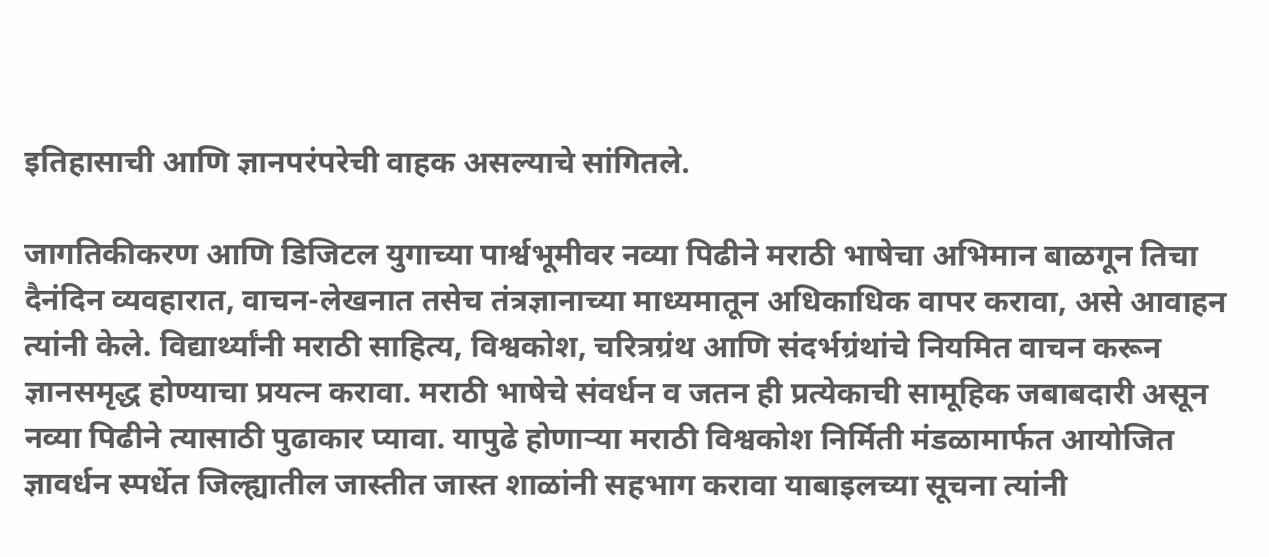इतिहासाची आणि ज्ञानपरंपरेची वाहक असल्याचे सांगितले.

जागतिकीकरण आणि डिजिटल युगाच्या पार्श्वभूमीवर नव्या पिढीने मराठी भाषेचा अभिमान बाळगून तिचा दैनंदिन व्यवहारात, वाचन-लेखनात तसेच तंत्रज्ञानाच्या माध्यमातून अधिकाधिक वापर करावा, असे आवाहन त्यांनी केले. विद्यार्थ्यांनी मराठी साहित्य, विश्वकोश, चरित्रग्रंथ आणि संदर्भग्रंथांचे नियमित वाचन करून ज्ञानसमृद्ध होण्याचा प्रयत्न करावा. मराठी भाषेचे संवर्धन व जतन ही प्रत्येकाची सामूहिक जबाबदारी असून नव्या पिढीने त्यासाठी पुढाकार प्यावा. यापुढे होणाऱ्या मराठी विश्वकोश निर्मिती मंडळामार्फत आयोजित ज्ञावर्धन स्पर्धेत जिल्ह्यातील जास्तीत जास्त शाळांनी सहभाग करावा याबाइलच्या सूचना त्यांनी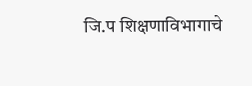जि.प शिक्षणाविभागाचे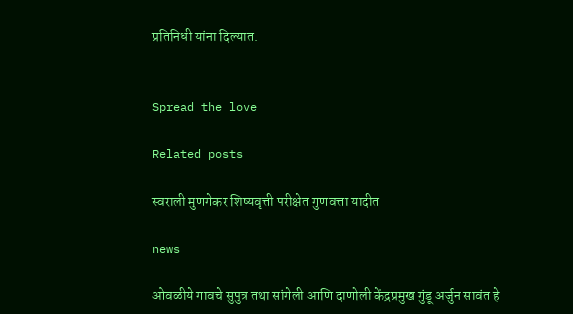प्रतिनिधी यांना दिल्यात.


Spread the love

Related posts

स्वराली मुणगेकर शिष्यवृत्ती परीक्षेत गुणवत्ता यादीत

news

ओवळीये गावचे सुपुत्र तथा सांगेली आणि दाणोली केंद्रप्रमुख गुंडू अर्जुन सावंत हे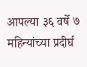आपल्या ३६ वर्षे ७ महिन्यांच्या प्रदीर्घ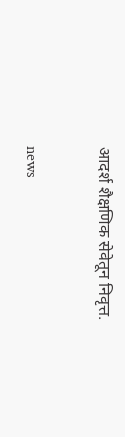आदर्श शैक्षणिक सेवेतून निवृत्त.

news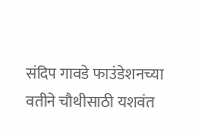संदिप गावडे फाउंडेशनच्या वतीने चौथीसाठी यशवंत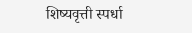शिष्यवृत्ती स्पर्धा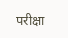परीक्षा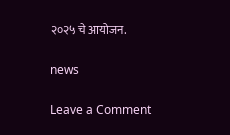२०२५ चे आयोजन.

news

Leave a Comment